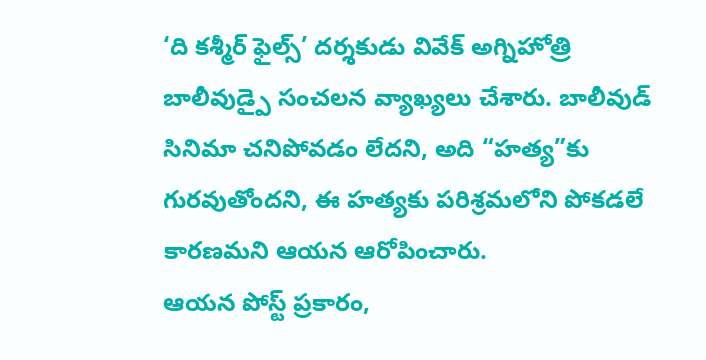‘ది కశ్మీర్ ఫైల్స్’ దర్శకుడు వివేక్ అగ్నిహోత్రి బాలీవుడ్పై సంచలన వ్యాఖ్యలు చేశారు. బాలీవుడ్ సినిమా చనిపోవడం లేదని, అది “హత్య”కు గురవుతోందని, ఈ హత్యకు పరిశ్రమలోని పోకడలే కారణమని ఆయన ఆరోపించారు.
ఆయన పోస్ట్ ప్రకారం,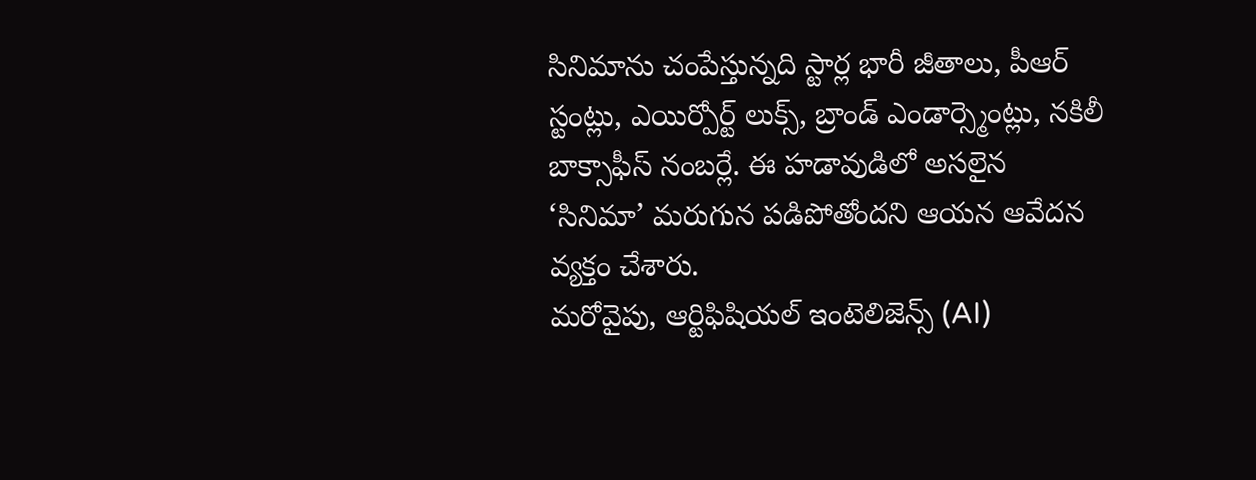సినిమాను చంపేస్తున్నది స్టార్ల భారీ జీతాలు, పీఆర్ స్టంట్లు, ఎయిర్పోర్ట్ లుక్స్, బ్రాండ్ ఎండార్స్మెంట్లు, నకిలీ బాక్సాఫీస్ నంబర్లే. ఈ హడావుడిలో అసలైన ‘సినిమా’ మరుగున పడిపోతోందని ఆయన ఆవేదన వ్యక్తం చేశారు.
మరోవైపు, ఆర్టిఫిషియల్ ఇంటెలిజెన్స్ (AI)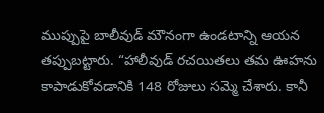ముప్పుపై బాలీవుడ్ మౌనంగా ఉండటాన్ని ఆయన తప్పుబట్టారు. “హాలీవుడ్ రచయితలు తమ ఊహను కాపాడుకోవడానికి 148 రోజులు సమ్మె చేశారు. కానీ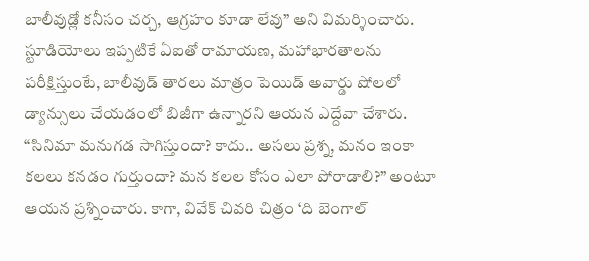బాలీవుడ్లో కనీసం చర్చ, ఆగ్రహం కూడా లేవు” అని విమర్శించారు.
స్టూడియోలు ఇప్పటికే ఏఐతో రామాయణ, మహాభారతాలను పరీక్షిస్తుంటే, బాలీవుడ్ తారలు మాత్రం పెయిడ్ అవార్డు షోలలో డ్యాన్సులు చేయడంలో బిజీగా ఉన్నారని ఆయన ఎద్దేవా చేశారు.
“సినిమా మనుగడ సాగిస్తుందా? కాదు.. అసలు ప్రశ్న, మనం ఇంకా కలలు కనడం గుర్తుందా? మన కలల కోసం ఎలా పోరాడాలి?” అంటూ ఆయన ప్రశ్నించారు. కాగా, వివేక్ చివరి చిత్రం ‘ది బెంగాల్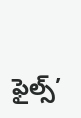ఫైల్స్’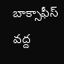బాక్సాఫీస్ వద్ద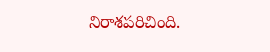నిరాశపరిచింది.